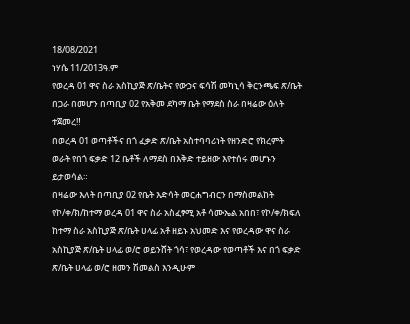18/08/2021
ነሃሴ 11/2013ዓ.ም
የወረዳ 01 ዋና ስራ አስኪያጅ ጽ/ቤትና የውኃና ፍሳሽ መካኒሳ ቅርንጫፍ ጽ/ቤት በጋራ በመሆን በጣቢያ 02 የአቅመ ደካማ ቤት የማደስ ስራ በዛሬው ዕለት ተጀመረ‼
በወረዳ 01 ወጣቶችና በጎ ፈቃድ ጽ/ቤት አስተባባሪነት የዘንድሮ የክረምት ወራት የበጎ ፍቃድ 12 ቤቶች ለማደስ በእቅድ ተይዘው እየተሰሩ መሆኑን ይታወሳል።
በዛሬው እለት በጣቢያ 02 የቤት እድሳት መርሐግብርን በማስመልከት የኮ/ቀ/ክ/ከተማ ወረዳ 01 ዋና ስራ አስፈፃሚ አቶ ሳሙኤል አበበ፣ የኮ/ቀ/ክፍለ ከተማ ስራ አስኪያጅ ጽ/ቤት ሀላፊ አቶ ዘይኑ አህመድ እና የወረዳው ዋና ስራ አስኪያጅ ጽ/ቤት ሀላፊ ወ/ሮ ወይንሸት ጎሳ፣ የወረዳው የወጣቶች እና በጎ ፍቃድ ጽ/ቤት ሀላፊ ወ/ሮ ዘመን ሽመልስ እንዲሁም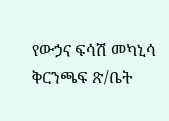የውኃና ፍሳሽ መካኒሳ ቅርንጫፍ ጽ/ቤት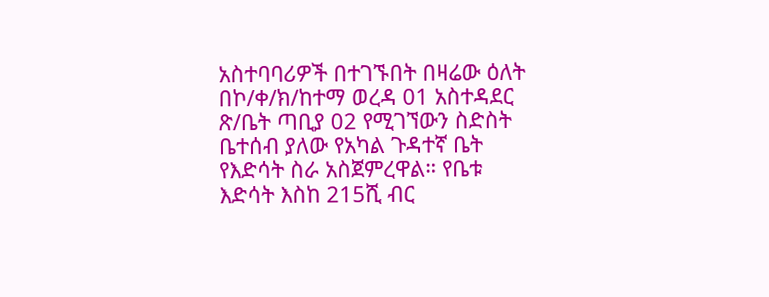አስተባባሪዎች በተገኙበት በዛሬው ዕለት በኮ/ቀ/ክ/ከተማ ወረዳ 01 አስተዳደር ጽ/ቤት ጣቢያ 02 የሚገኘውን ስድስት ቤተሰብ ያለው የአካል ጉዳተኛ ቤት የእድሳት ስራ አስጀምረዋል። የቤቱ እድሳት እስከ 215ሺ ብር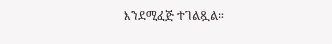እንደሚፈጅ ተገልጿል።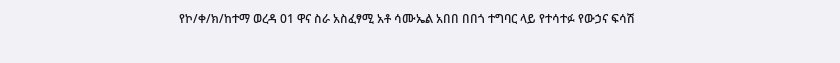የኮ/ቀ/ክ/ከተማ ወረዳ 01 ዋና ስራ አስፈፃሚ አቶ ሳሙኤል አበበ በበጎ ተግባር ላይ የተሳተፉ የውኃና ፍሳሽ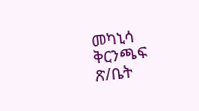መካኒሳ ቅርንጫፍ ጽ/ቤት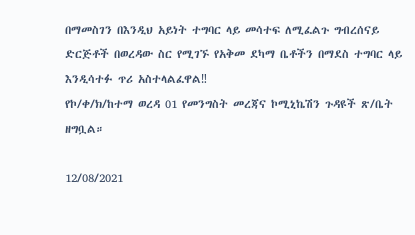በማመስገን በእንዲህ አይነት ተግባር ላይ መሳተፍ ለሚፈልጉ ግብረሰናይ ድርጅቶች በወረዳው ስር የሚገኙ የአቅመ ደካማ ቤቶችን በማደስ ተግባር ላይ እንዲሳተፉ ጥሪ አስተላልፈዋል‼
የኮ/ቀ/ክ/ከተማ ወረዳ 01 የመንግስት መረጃና ኮሚኒኬሽን ጉዳዩች ጽ/ቤት ዘግቧል።

12/08/2021